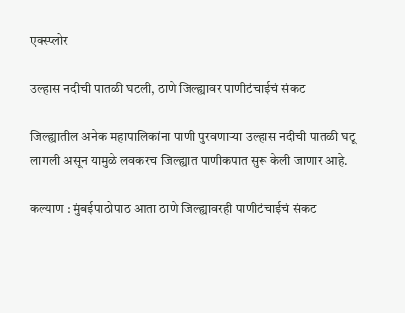एक्स्प्लोर

उल्हास नदीची पातळी घटली, ठाणे जिल्ह्यावर पाणीटंचाईचं संकट

जिल्ह्यातील अनेक महापालिकांना पाणी पुरवणाऱ्या उल्हास नदीची पातळी घटू लागली असून यामुळे लवकरच जिल्ह्यात पाणीकपात सुरू केली जाणार आहे.

कल्याण : मुंबईपाठोपाठ आता ठाणे जिल्ह्यावरही पाणीटंचाईचं संकट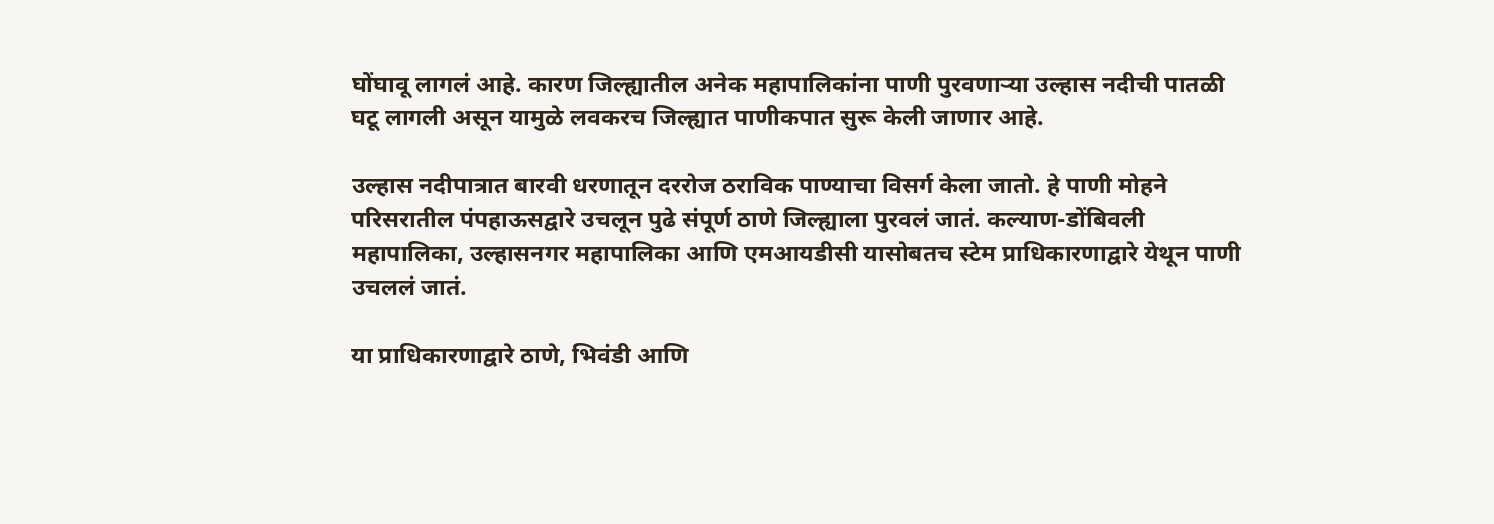घोंघावू लागलं आहे. कारण जिल्ह्यातील अनेक महापालिकांना पाणी पुरवणाऱ्या उल्हास नदीची पातळी घटू लागली असून यामुळे लवकरच जिल्ह्यात पाणीकपात सुरू केली जाणार आहे.

उल्हास नदीपात्रात बारवी धरणातून दररोज ठराविक पाण्याचा विसर्ग केला जातो. हे पाणी मोहने परिसरातील पंपहाऊसद्वारे उचलून पुढे संपूर्ण ठाणे जिल्ह्याला पुरवलं जातं. कल्याण-डोंबिवली महापालिका, उल्हासनगर महापालिका आणि एमआयडीसी यासोबतच स्टेम प्राधिकारणाद्वारे येथून पाणी उचललं जातं.

या प्राधिकारणाद्वारे ठाणे, भिवंडी आणि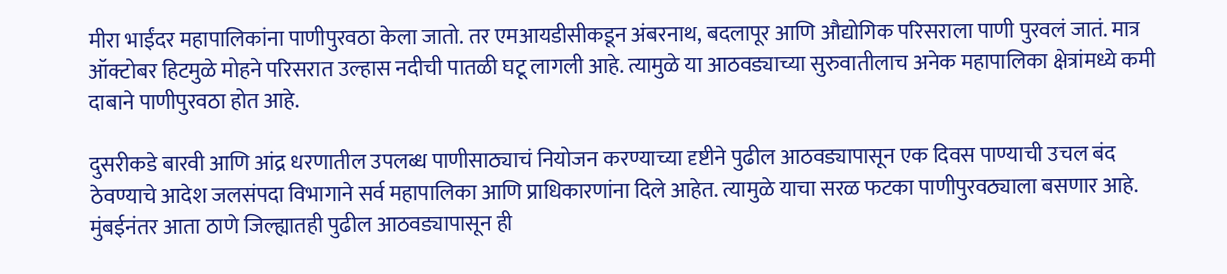मीरा भाईंदर महापालिकांना पाणीपुरवठा केला जातो. तर एमआयडीसीकडून अंबरनाथ, बदलापूर आणि औद्योगिक परिसराला पाणी पुरवलं जातं. मात्र ऑक्टोबर हिटमुळे मोहने परिसरात उल्हास नदीची पातळी घटू लागली आहे. त्यामुळे या आठवड्याच्या सुरुवातीलाच अनेक महापालिका क्षेत्रांमध्ये कमी दाबाने पाणीपुरवठा होत आहे.

दुसरीकडे बारवी आणि आंद्र धरणातील उपलब्ध पाणीसाठ्याचं नियोजन करण्याच्या दृष्टीने पुढील आठवड्यापासून एक दिवस पाण्याची उचल बंद ठेवण्याचे आदेश जलसंपदा विभागाने सर्व महापालिका आणि प्राधिकारणांना दिले आहेत. त्यामुळे याचा सरळ फटका पाणीपुरवठ्याला बसणार आहे. मुंबईनंतर आता ठाणे जिल्ह्यातही पुढील आठवड्यापासून ही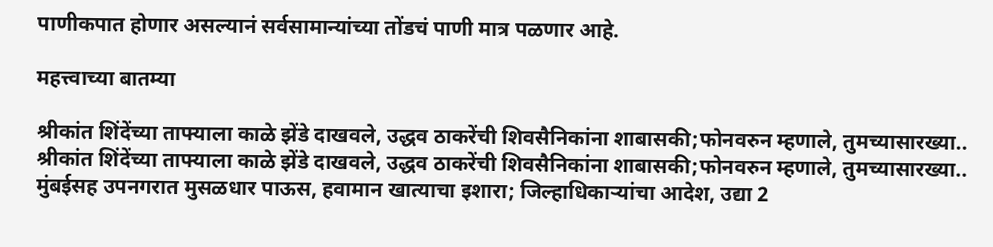पाणीकपात होणार असल्यानं सर्वसामान्यांच्या तोंडचं पाणी मात्र पळणार आहे.

महत्त्वाच्या बातम्या

श्रीकांत शिंदेंच्या ताफ्याला काळे झेंडे दाखवले, उद्धव ठाकरेंची शिवसैनिकांना शाबासकी;फोनवरुन म्हणाले, तुमच्यासारख्या..
श्रीकांत शिंदेंच्या ताफ्याला काळे झेंडे दाखवले, उद्धव ठाकरेंची शिवसैनिकांना शाबासकी;फोनवरुन म्हणाले, तुमच्यासारख्या..
मुंबईसह उपनगरात मुसळधार पाऊस, हवामान खात्याचा इशारा; जिल्हाधिकाऱ्यांचा आदेश, उद्या 2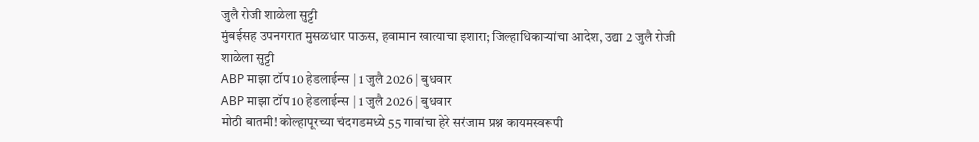जुलै रोजी शाळेला सुट्टी
मुंबईसह उपनगरात मुसळधार पाऊस, हवामान खात्याचा इशारा; जिल्हाधिकाऱ्यांचा आदेश, उद्या 2 जुलै रोजी शाळेला सुट्टी
ABP माझा टॉप 10 हेडलाईन्स | 1 जुलै 2026 | बुधवार
ABP माझा टॉप 10 हेडलाईन्स | 1 जुलै 2026 | बुधवार
मोठी बातमी! कोल्हापूरच्या चंदगडमध्ये 55 गावांचा हेरे सरंजाम प्रश्न कायमस्वरूपी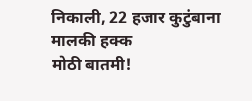निकाली, 22 हजार कुटुंबाना मालकी हक्क
मोठी बातमी!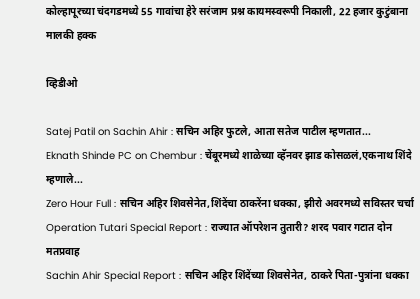कोल्हापूरच्या चंदगडमध्ये 55 गावांचा हेरे सरंजाम प्रश्न कायमस्वरूपी निकाली, 22 हजार कुटुंबाना मालकी हक्क

व्हिडीओ

Satej Patil on Sachin Ahir : सचिन अहिर फुटले, आता सतेज पाटील म्हणतात...
Eknath Shinde PC on Chembur : चेंबूरमध्ये शाळेच्या व्हॅनवर झाड कोसळलं,एकनाथ शिंदे म्हणाले...
Zero Hour Full : सचिन अहिर शिवसेनेत,शिंदेंचा ठाकरेंना धक्का, झीरो अवरमध्ये सविस्तर चर्चा
Operation Tutari Special Report : राज्यात ऑपरेशन तुतारी? शरद पवार गटात दोन मतप्रवाह
Sachin Ahir Special Report : सचिन अहिर शिंदेंच्या शिवसेनेत, ठाकरे पिता-पुत्रांना धक्का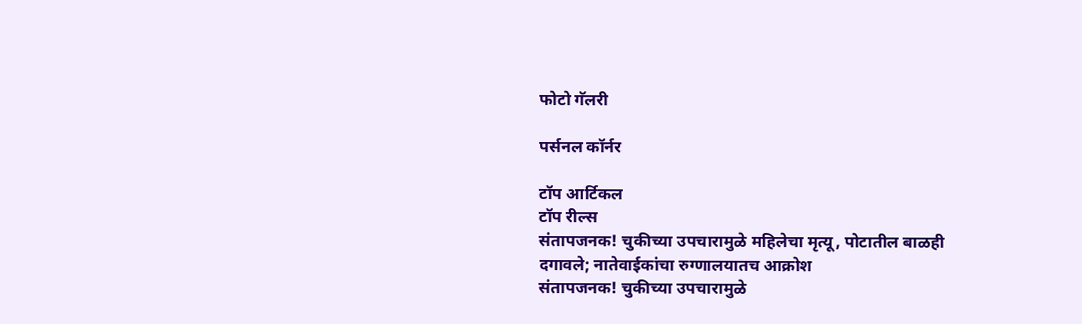फोटो गॅलरी

पर्सनल कॉर्नर

टॉप आर्टिकल
टॉप रील्स
संतापजनक! चुकीच्या उपचारामुळे महिलेचा मृत्यू, पोटातील बाळही दगावले; नातेवाईकांचा रुग्णालयातच आक्रोश
संतापजनक! चुकीच्या उपचारामुळे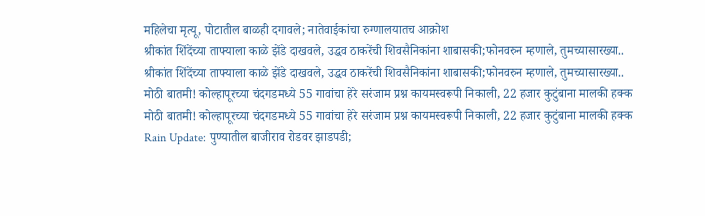महिलेचा मृत्यू, पोटातील बाळही दगावले; नातेवाईकांचा रुग्णालयातच आक्रोश
श्रीकांत शिंदेंच्या ताफ्याला काळे झेंडे दाखवले, उद्धव ठाकरेंची शिवसैनिकांना शाबासकी;फोनवरुन म्हणाले, तुमच्यासारख्या..
श्रीकांत शिंदेंच्या ताफ्याला काळे झेंडे दाखवले, उद्धव ठाकरेंची शिवसैनिकांना शाबासकी;फोनवरुन म्हणाले, तुमच्यासारख्या..
मोठी बातमी! कोल्हापूरच्या चंदगडमध्ये 55 गावांचा हेरे सरंजाम प्रश्न कायमस्वरूपी निकाली, 22 हजार कुटुंबाना मालकी हक्क
मोठी बातमी! कोल्हापूरच्या चंदगडमध्ये 55 गावांचा हेरे सरंजाम प्रश्न कायमस्वरूपी निकाली, 22 हजार कुटुंबाना मालकी हक्क
Rain Update: पुण्यातील बाजीराव रोडवर झाडपडी;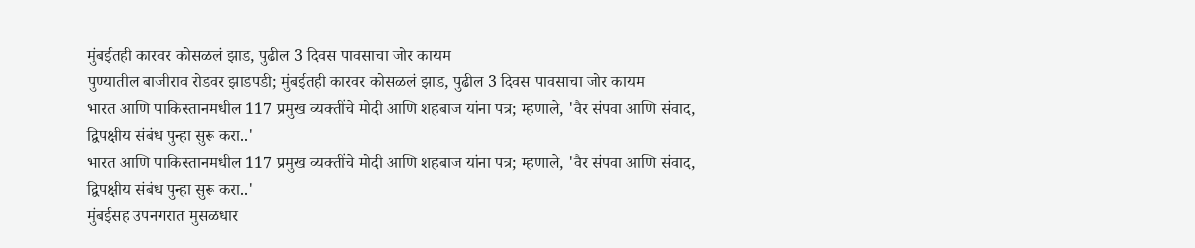मुंबईतही कारवर कोसळलं झाड, पुढील 3 दिवस पावसाचा जोर कायम
पुण्यातील बाजीराव रोडवर झाडपडी; मुंबईतही कारवर कोसळलं झाड, पुढील 3 दिवस पावसाचा जोर कायम
भारत आणि पाकिस्तानमधील 117 प्रमुख व्यक्तींचे मोदी आणि शहबाज यांना पत्र; म्हणाले, 'वैर संपवा आणि संवाद, द्विपक्षीय संबंध पुन्हा सुरू करा..'
भारत आणि पाकिस्तानमधील 117 प्रमुख व्यक्तींचे मोदी आणि शहबाज यांना पत्र; म्हणाले, 'वैर संपवा आणि संवाद, द्विपक्षीय संबंध पुन्हा सुरू करा..'
मुंबईसह उपनगरात मुसळधार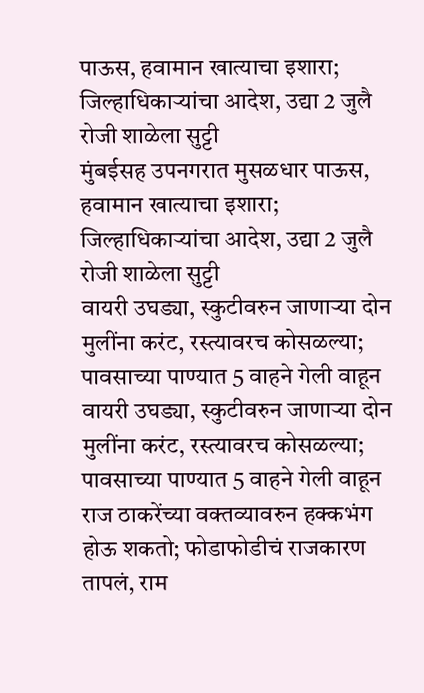पाऊस, हवामान खात्याचा इशारा; जिल्हाधिकाऱ्यांचा आदेश, उद्या 2 जुलै रोजी शाळेला सुट्टी
मुंबईसह उपनगरात मुसळधार पाऊस, हवामान खात्याचा इशारा; जिल्हाधिकाऱ्यांचा आदेश, उद्या 2 जुलै रोजी शाळेला सुट्टी
वायरी उघड्या, स्कुटीवरुन जाणाऱ्या दोन मुलींना करंट, रस्त्यावरच कोसळल्या; पावसाच्या पाण्यात 5 वाहने गेली वाहून
वायरी उघड्या, स्कुटीवरुन जाणाऱ्या दोन मुलींना करंट, रस्त्यावरच कोसळल्या; पावसाच्या पाण्यात 5 वाहने गेली वाहून
राज ठाकरेंच्या वक्तव्यावरुन हक्कभंग होऊ शकतो; फोडाफोडीचं राजकारण तापलं, राम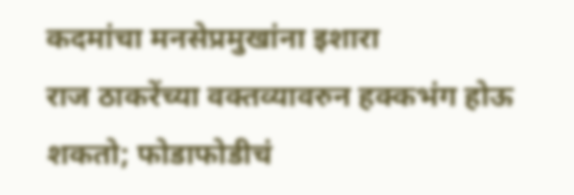कदमांचा मनसेप्रमुखांना इशारा
राज ठाकरेंच्या वक्तव्यावरुन हक्कभंग होऊ शकतो; फोडाफोडीचं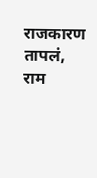राजकारण तापलं, राम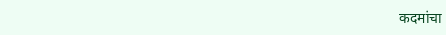कदमांचा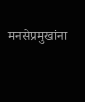मनसेप्रमुखांना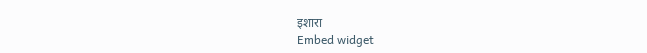इशारा
Embed widget